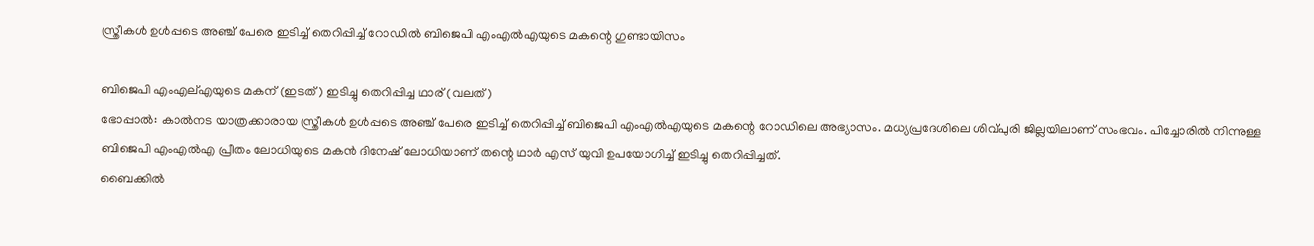സ്ത്രീകൾ ഉൾപ്പടെ അഞ്ച് പേരെ ഇടിച്ച് തെറിപ്പിച്ച് റോഡിൽ ബിജെപി എംഎൽഎയുടെ മകന്റെ ഗുണ്ടായിസം

ബിജെപി എംഎല്എയുടെ മകന് (ഇടത്) ഇടിച്ചു തെറിപ്പിച്ച ഥാര് (വലത്)
ഭോപ്പാൽ: കാൽനട യാത്രക്കാരായ സ്ത്രീകൾ ഉൾപ്പടെ അഞ്ച് പേരെ ഇടിച്ച് തെറിപ്പിച്ച് ബിജെപി എംഎൽഎയുടെ മകന്റെ റോഡിലെ അഭ്യാസം. മധ്യപ്രദേശിലെ ശിവ്പുരി ജില്ലയിലാണ് സംഭവം. പിച്ചോരിൽ നിന്നുള്ള ബിജെപി എംഎൽഎ പ്രീതം ലോധിയുടെ മകൻ ദിനേഷ് ലോധിയാണ് തന്റെ ഥാർ എസ് യുവി ഉപയോഗിച്ച് ഇടിച്ചു തെറിപ്പിച്ചത്.
ബൈക്കിൽ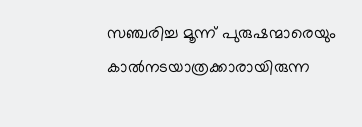സഞ്ചരിച്ച മൂന്ന് പുരുഷന്മാരെയും കാൽനടയാത്രക്കാരായിരുന്ന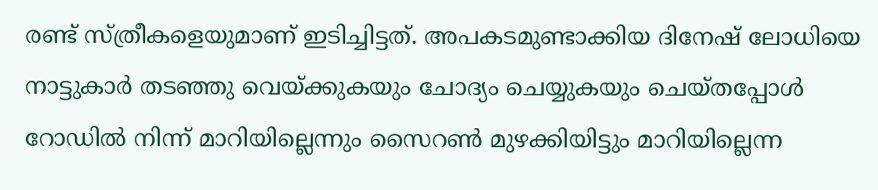രണ്ട് സ്ത്രീകളെയുമാണ് ഇടിച്ചിട്ടത്. അപകടമുണ്ടാക്കിയ ദിനേഷ് ലോധിയെ നാട്ടുകാർ തടഞ്ഞു വെയ്ക്കുകയും ചോദ്യം ചെയ്യുകയും ചെയ്തപ്പോൾ റോഡിൽ നിന്ന് മാറിയില്ലെന്നും സൈറൺ മുഴക്കിയിട്ടും മാറിയില്ലെന്ന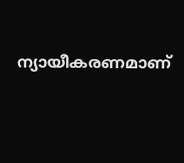ന്യായീകരണമാണ്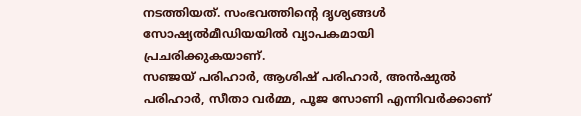നടത്തിയത്. സംഭവത്തിന്റെ ദൃശ്യങ്ങൾ സോഷ്യൽമീഡിയയിൽ വ്യാപകമായി പ്രചരിക്കുകയാണ്.
സഞ്ജയ് പരിഹാർ, ആശിഷ് പരിഹാർ, അൻഷുൽ പരിഹാർ, സീതാ വർമ്മ, പൂജ സോണി എന്നിവർക്കാണ്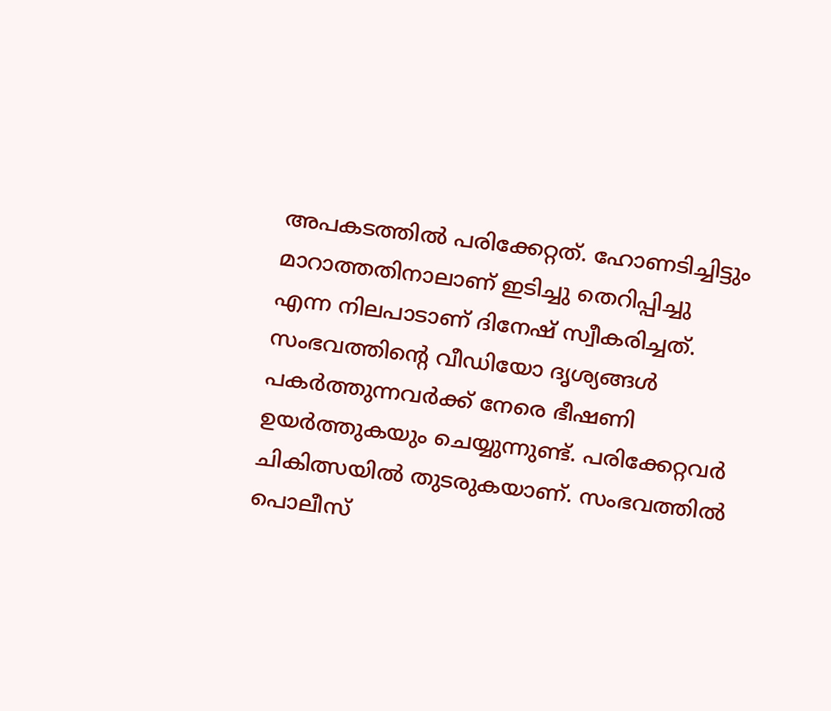അപകടത്തിൽ പരിക്കേറ്റത്. ഹോണടിച്ചിട്ടും മാറാത്തതിനാലാണ് ഇടിച്ചു തെറിപ്പിച്ചു എന്ന നിലപാടാണ് ദിനേഷ് സ്വീകരിച്ചത്. സംഭവത്തിന്റെ വീഡിയോ ദൃശ്യങ്ങൾ പകർത്തുന്നവർക്ക് നേരെ ഭീഷണി ഉയർത്തുകയും ചെയ്യുന്നുണ്ട്. പരിക്കേറ്റവർ ചികിത്സയിൽ തുടരുകയാണ്. സംഭവത്തിൽ പൊലീസ്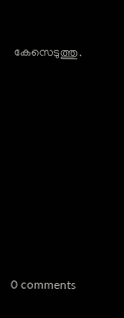കേസെടുത്തു.










0 comments